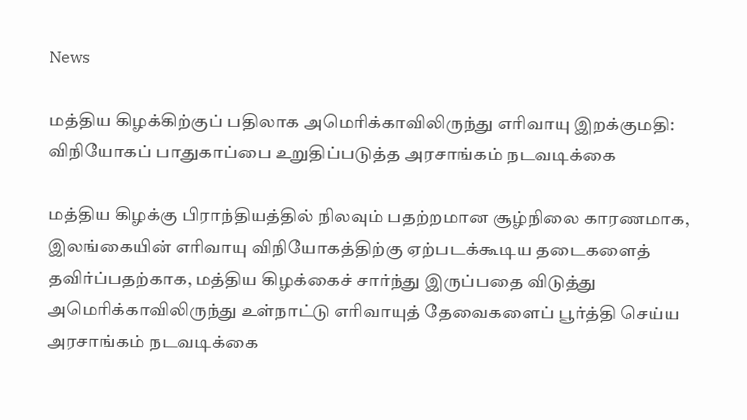News

மத்திய கிழக்கிற்குப் பதிலாக அமெரிக்காவிலிருந்து எரிவாயு இறக்குமதி: விநியோகப் பாதுகாப்பை உறுதிப்படுத்த அரசாங்கம் நடவடிக்கை

மத்திய கிழக்கு பிராந்தியத்தில் நிலவும் பதற்றமான சூழ்நிலை காரணமாக, இலங்கையின் எரிவாயு விநியோகத்திற்கு ஏற்படக்கூடிய தடைகளைத் தவிர்ப்பதற்காக, மத்திய கிழக்கைச் சார்ந்து இருப்பதை விடுத்து அமெரிக்காவிலிருந்து உள்நாட்டு எரிவாயுத் தேவைகளைப் பூர்த்தி செய்ய அரசாங்கம் நடவடிக்கை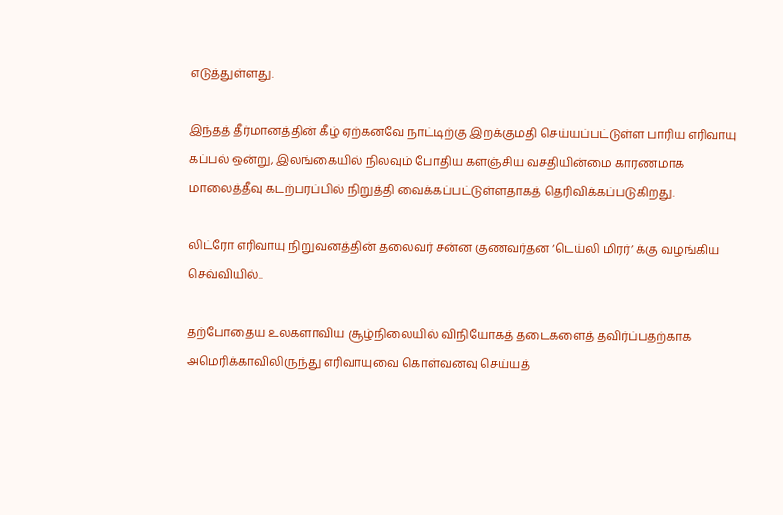எடுத்துள்ளது.

இந்தத் தீர்மானத்தின் கீழ் ஏற்கனவே நாட்டிற்கு இறக்குமதி செய்யப்பட்டுள்ள பாரிய எரிவாயு கப்பல் ஒன்று, இலங்கையில் நிலவும் போதிய களஞ்சிய வசதியின்மை காரணமாக மாலைத்தீவு கடற்பரப்பில் நிறுத்தி வைக்கப்பட்டுள்ளதாகத் தெரிவிக்கப்படுகிறது.

லிட்ரோ எரிவாயு நிறுவனத்தின் தலைவர் சன்ன குணவர்தன ‘டெய்லி மிரர்’ க்கு வழங்கிய செவ்வியில்..

தற்போதைய உலகளாவிய சூழ்நிலையில் விநியோகத் தடைகளைத் தவிர்ப்பதற்காக அமெரிக்காவிலிருந்து எரிவாயுவை கொள்வனவு செய்யத்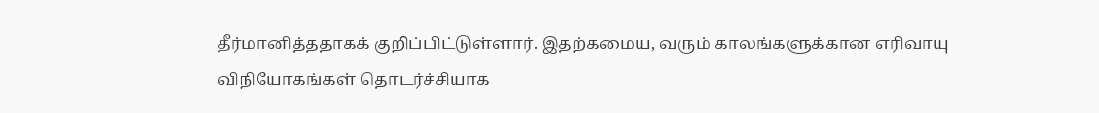தீர்மானித்ததாகக் குறிப்பிட்டுள்ளார். இதற்கமைய, வரும் காலங்களுக்கான எரிவாயு விநியோகங்கள் தொடர்ச்சியாக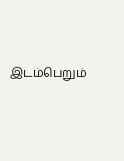இடம்பெறும்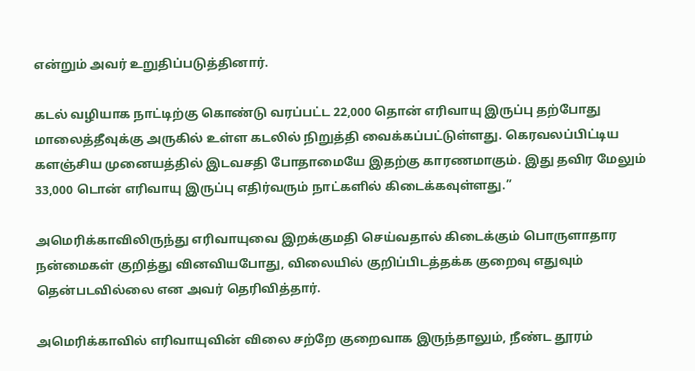என்றும் அவர் உறுதிப்படுத்தினார்.

கடல் வழியாக நாட்டிற்கு கொண்டு வரப்பட்ட 22,000 தொன் எரிவாயு இருப்பு தற்போது மாலைத்தீவுக்கு அருகில் உள்ள கடலில் நிறுத்தி வைக்கப்பட்டுள்ளது. கெரவலப்பிட்டிய களஞ்சிய முனையத்தில் இடவசதி போதாமையே இதற்கு காரணமாகும். இது தவிர மேலும் 33,000 டொன் எரிவாயு இருப்பு எதிர்வரும் நாட்களில் கிடைக்கவுள்ளது.”

அமெரிக்காவிலிருந்து எரிவாயுவை இறக்குமதி செய்வதால் கிடைக்கும் பொருளாதார நன்மைகள் குறித்து வினவியபோது, விலையில் குறிப்பிடத்தக்க குறைவு எதுவும் தென்படவில்லை என அவர் தெரிவித்தார்.

அமெரிக்காவில் எரிவாயுவின் விலை சற்றே குறைவாக இருந்தாலும், நீண்ட தூரம்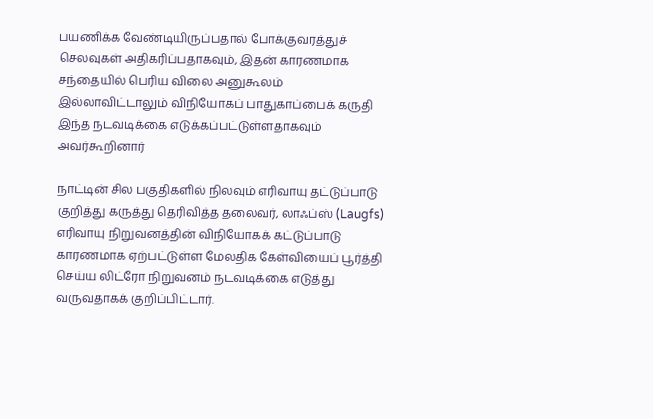பயணிக்க வேண்டியிருப்பதால் போக்குவரத்துச் செலவுகள் அதிகரிப்பதாகவும், இதன் காரணமாக சந்தையில் பெரிய விலை அனுகூலம் இல்லாவிட்டாலும் விநியோகப் பாதுகாப்பைக் கருதி இந்த நடவடிக்கை எடுக்கப்பட்டுள்ளதாகவும் அவர்கூறினார்

நாட்டின் சில பகுதிகளில் நிலவும் எரிவாயு தட்டுப்பாடு குறித்து கருத்து தெரிவித்த தலைவர், லாஃப்ஸ் (Laugfs) எரிவாயு நிறுவனத்தின் விநியோகக் கட்டுப்பாடு காரணமாக ஏற்பட்டுள்ள மேலதிக கேள்வியைப் பூர்த்தி செய்ய லிட்ரோ நிறுவனம் நடவடிக்கை எடுத்து வருவதாகக் குறிப்பிட்டார்.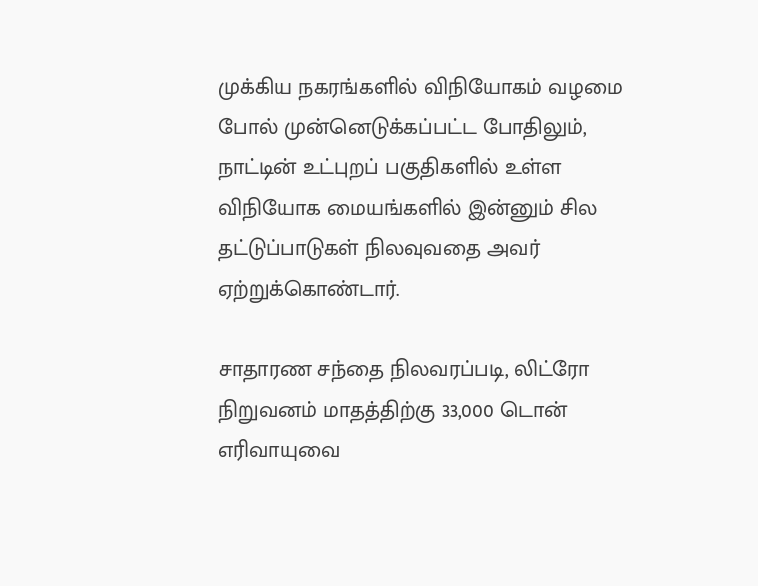முக்கிய நகரங்களில் விநியோகம் வழமை போல் முன்னெடுக்கப்பட்ட போதிலும், நாட்டின் உட்புறப் பகுதிகளில் உள்ள விநியோக மையங்களில் இன்னும் சில தட்டுப்பாடுகள் நிலவுவதை அவர் ஏற்றுக்கொண்டார்.

சாதாரண சந்தை நிலவரப்படி, லிட்ரோ நிறுவனம் மாதத்திற்கு 33,000 டொன் எரிவாயுவை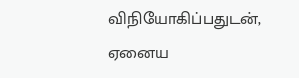விநியோகிப்பதுடன், ஏனைய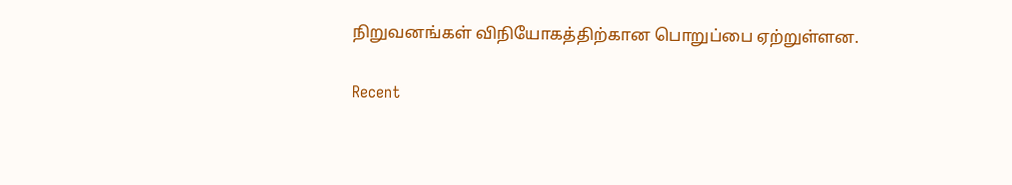நிறுவனங்கள் விநியோகத்திற்கான பொறுப்பை ஏற்றுள்ளன.

Recent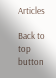Articles

Back to top button